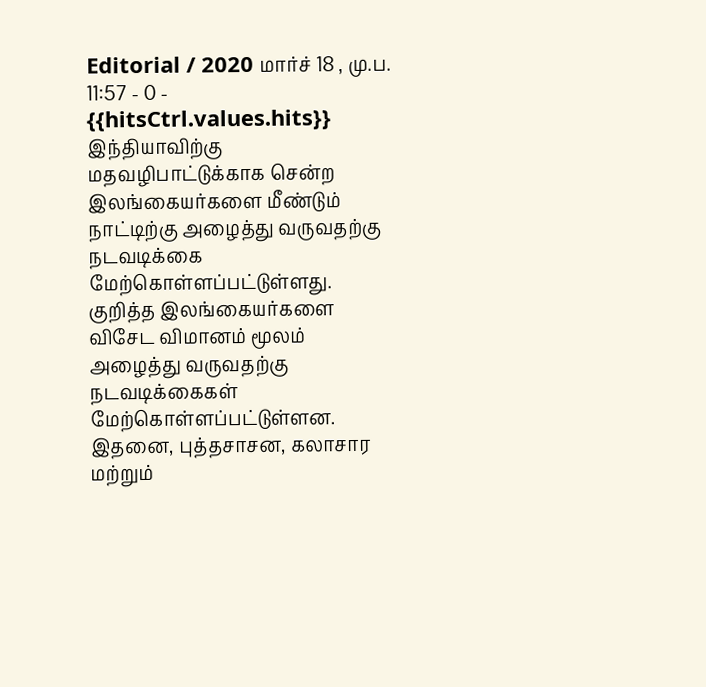Editorial / 2020 மார்ச் 18 , மு.ப. 11:57 - 0 - {{hitsCtrl.values.hits}}
இந்தியாவிற்கு மதவழிபாட்டுக்காக சென்ற இலங்கையர்களை மீண்டும் நாட்டிற்கு அழைத்து வருவதற்கு நடவடிக்கை மேற்கொள்ளப்பட்டுள்ளது.
குறித்த இலங்கையர்களை விசேட விமானம் மூலம் அழைத்து வருவதற்கு நடவடிக்கைகள் மேற்கொள்ளப்பட்டுள்ளன.
இதனை, புத்தசாசன, கலாசார மற்றும்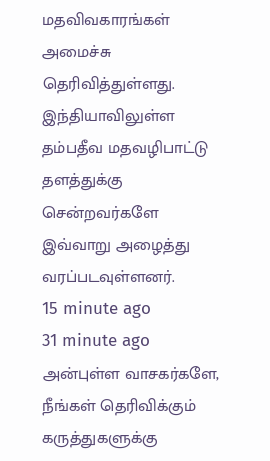மதவிவகாரங்கள் அமைச்சு தெரிவித்துள்ளது.
இந்தியாவிலுள்ள தம்பதீவ மதவழிபாட்டு தளத்துக்கு சென்றவர்களே இவ்வாறு அழைத்து வரப்படவுள்ளனர்.
15 minute ago
31 minute ago
அன்புள்ள வாசகர்களே,
நீங்கள் தெரிவிக்கும் கருத்துகளுக்கு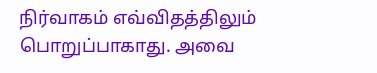நிர்வாகம் எவ்விதத்திலும் பொறுப்பாகாது. அவை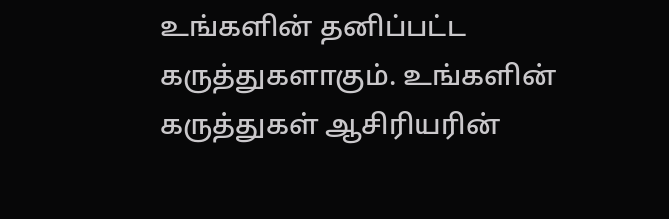உங்களின் தனிப்பட்ட கருத்துகளாகும். உங்களின் கருத்துகள் ஆசிரியரின்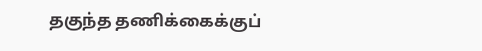தகுந்த தணிக்கைக்குப்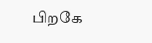பிறகே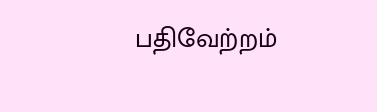பதிவேற்றம்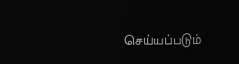செய்யப்படும்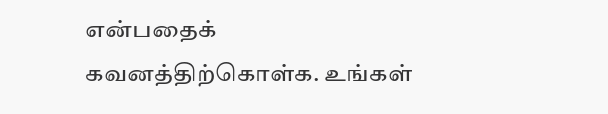என்பதைக் கவனத்திற்கொள்க. உங்கள்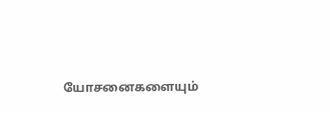யோசனைகளையும்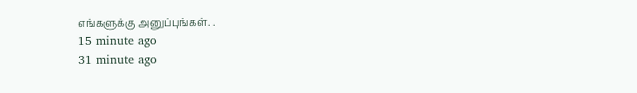எங்களுக்கு அனுப்புங்கள். .
15 minute ago
31 minute ago